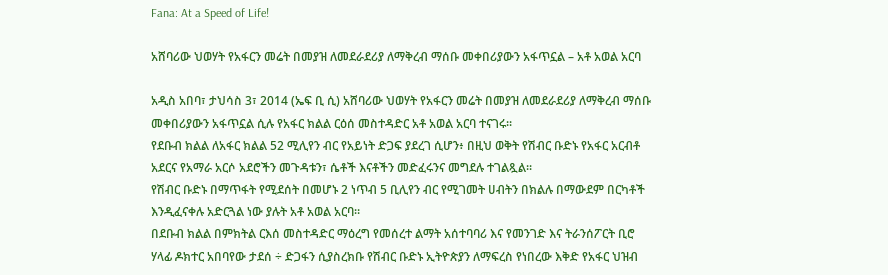Fana: At a Speed of Life!

አሸባሪው ህወሃት የአፋርን መሬት በመያዝ ለመደራደሪያ ለማቅረብ ማሰቡ መቀበሪያውን አፋጥኗል – አቶ አወል አርባ

አዲስ አበባ፣ ታህሳስ 3፣ 2014 (ኤፍ ቢ ሲ) አሸባሪው ህወሃት የአፋርን መሬት በመያዝ ለመደራደሪያ ለማቅረብ ማሰቡ መቀበሪያውን አፋጥኗል ሲሉ የአፋር ክልል ርዕሰ መስተዳድር አቶ አወል አርባ ተናገሩ፡፡
የደቡብ ክልል ለአፋር ክልል 52 ሚሊየን ብር የአይነት ድጋፍ ያደረገ ሲሆን፥ በዚህ ወቅት የሽብር ቡድኑ የአፋር አርብቶ አደርና የአማራ አርሶ አደሮችን መጉዳቱን፣ ሴቶች እናቶችን መድፈሩንና መግደሉ ተገልጿል፡፡
የሽብር ቡድኑ በማጥፋት የሚደሰት በመሆኑ 2 ነጥብ 5 ቢሊየን ብር የሚገመት ሀብትን በክልሉ በማውደም በርካቶች እንዲፈናቀሉ አድርጓል ነው ያሉት አቶ አወል አርባ።
በደቡብ ክልል በምክትል ርእሰ መስተዳድር ማዕረግ የመሰረተ ልማት አሰተባባሪ እና የመንገድ እና ትራንሰፖርት ቢሮ ሃላፊ ዶክተር አበባየው ታደሰ ÷ ድጋፋን ሲያስረክቡ የሽብር ቡድኑ ኢትዮጵያን ለማፍረስ የነበረው እቅድ የአፋር ህዝብ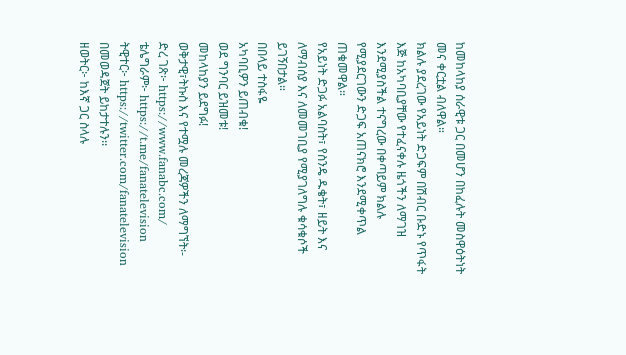ከመከላከያ ሰራዊቱ ጋር በመሆን በከፈሉት መስዋዕትነት መና ቀርቷል ብለዋል።
ክልሉ ያደረገው የአይነት ድጋፍም በሽብር ቡድኑ የጥፋት እጅ ከአካባቢያቸው የተፈናቀሉ ዜጎችን ለማገዝ እንደሚያስችል ተናግረው በቀጣይም ክልሉ የሚያደርገውን ድጋፍ አጠናክሮ እንደሚቀጥል ጠቁመዋል።
የአይነት ድጋፉ አልባስት፣ የስንዴ ዱቄት፣ ዘይት እና ለማብሰያ እና ለመመገቢያ የሚያገለግሉ ቁሳቁሶች ይገኝበታል።
በበላይ ተስፋዬ
አካባቢዎን ይጠብቁ!
ወደ ግንባር ይዝመቱ!
መከላከያን ይደግፉ!
ወቅታዊ፣ትኩስ እና የተሟሉ መረጃዎችን ለማግኘት፡-
ድረ ገጽ፦ https://www.fanabc.com/
ቴሌግራም፦ https://t.me/fanatelevision
ትዊተር፦ https://twitter.com/fanatelevision በመወዳጀት ይከታተሉን፡፡
ዘወትር፦ ከእኛ ጋር ስላሉ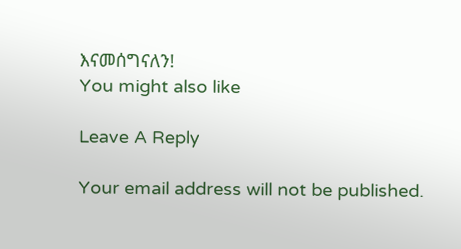እናመሰግናለን!
You might also like

Leave A Reply

Your email address will not be published.